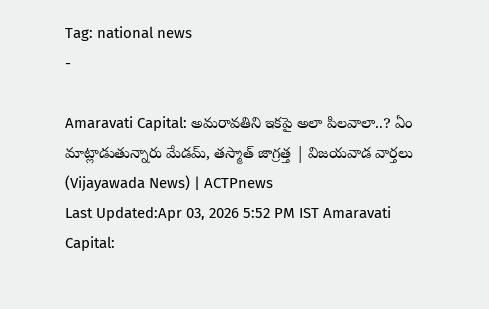Tag: national news
-

Amaravati Capital: అమరావతిని ఇకపై అలా పిలవాలా..? ఏం మాట్లాడుతున్నారు మేడమ్, తస్మాత్ జాగ్రత్త | విజయవాడ వార్తలు (Vijayawada News) | ACTPnews
Last Updated:Apr 03, 2026 5:52 PM IST Amaravati Capital: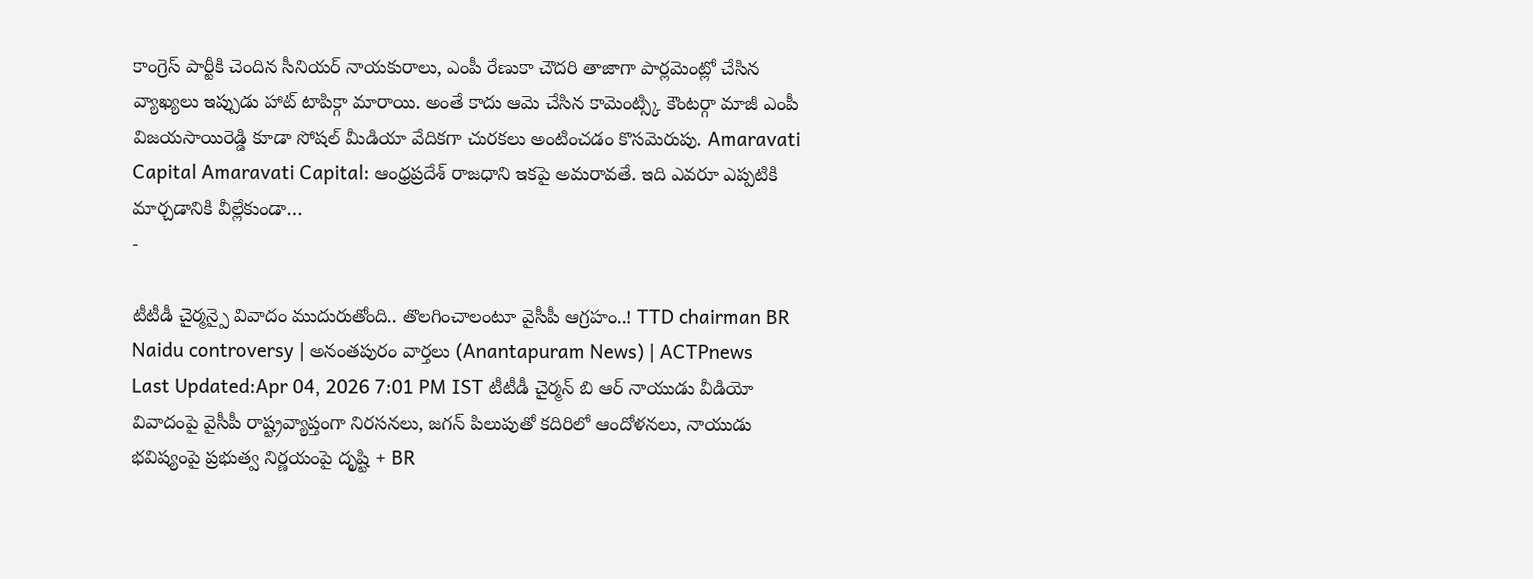కాంగ్రెస్ పార్టీకి చెందిన సీనియర్ నాయకురాలు, ఎంపీ రేణుకా చౌదరి తాజాగా పార్లమెంట్లో చేసిన వ్యాఖ్యలు ఇప్పుడు హాట్ టాపిక్గా మారాయి. అంతే కాదు ఆమె చేసిన కామెంట్స్కి కౌంటర్గా మాజీ ఎంపీ విజయసాయిరెడ్డి కూడా సోషల్ మీడియా వేదికగా చురకలు అంటించడం కొసమెరుపు. Amaravati Capital Amaravati Capital: ఆంధ్రప్రదేశ్ రాజధాని ఇకపై అమరావతే. ఇది ఎవరూ ఎప్పటికి మార్చడానికి వీల్లేకుండా…
-

టీటీడీ చైర్మన్పై వివాదం ముదురుతోంది.. తొలగించాలంటూ వైసీపీ ఆగ్రహం..! TTD chairman BR Naidu controversy | అనంతపురం వార్తలు (Anantapuram News) | ACTPnews
Last Updated:Apr 04, 2026 7:01 PM IST టీటీడీ చైర్మన్ బి ఆర్ నాయుడు వీడియో వివాదంపై వైసీపీ రాష్ట్రవ్యాప్తంగా నిరసనలు, జగన్ పిలుపుతో కదిరిలో ఆందోళనలు, నాయుడు భవిష్యంపై ప్రభుత్వ నిర్ణయంపై దృష్టి + BR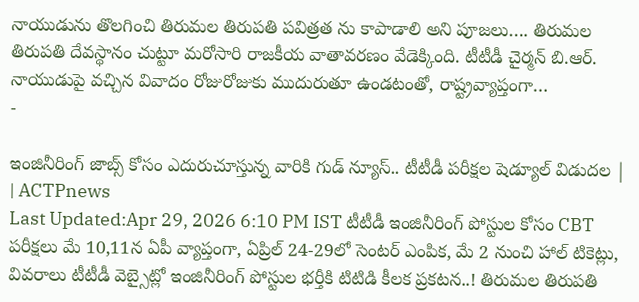నాయుడును తొలగించి తిరుమల తిరుపతి పవిత్రత ను కాపాడాలి అని పూజలు…. తిరుమల తిరుపతి దేవస్థానం చుట్టూ మరోసారి రాజకీయ వాతావరణం వేడెక్కింది. టీటీడీ చైర్మన్ బి.ఆర్. నాయుడుపై వచ్చిన వివాదం రోజురోజుకు ముదురుతూ ఉండటంతో, రాష్ట్రవ్యాప్తంగా…
-

ఇంజినీరింగ్ జాబ్స్ కోసం ఎదురుచూస్తున్న వారికి గుడ్ న్యూస్.. టీటీడీ పరీక్షల షెడ్యూల్ విడుదల | | ACTPnews
Last Updated:Apr 29, 2026 6:10 PM IST టీటీడీ ఇంజినీరింగ్ పోస్టుల కోసం CBT పరీక్షలు మే 10,11న ఏపీ వ్యాప్తంగా, ఏప్రిల్ 24-29లో సెంటర్ ఎంపిక, మే 2 నుంచి హాల్ టికెట్లు, వివరాలు టీటీడీ వెబ్సైట్లో ఇంజినీరింగ్ పోస్టుల భర్తీకి టిటిడి కీలక ప్రకటన..! తిరుమల తిరుపతి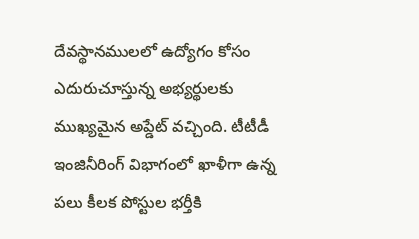దేవస్థానములలో ఉద్యోగం కోసం ఎదురుచూస్తున్న అభ్యర్థులకు ముఖ్యమైన అప్డేట్ వచ్చింది. టీటీడీ ఇంజినీరింగ్ విభాగంలో ఖాళీగా ఉన్న పలు కీలక పోస్టుల భర్తీకి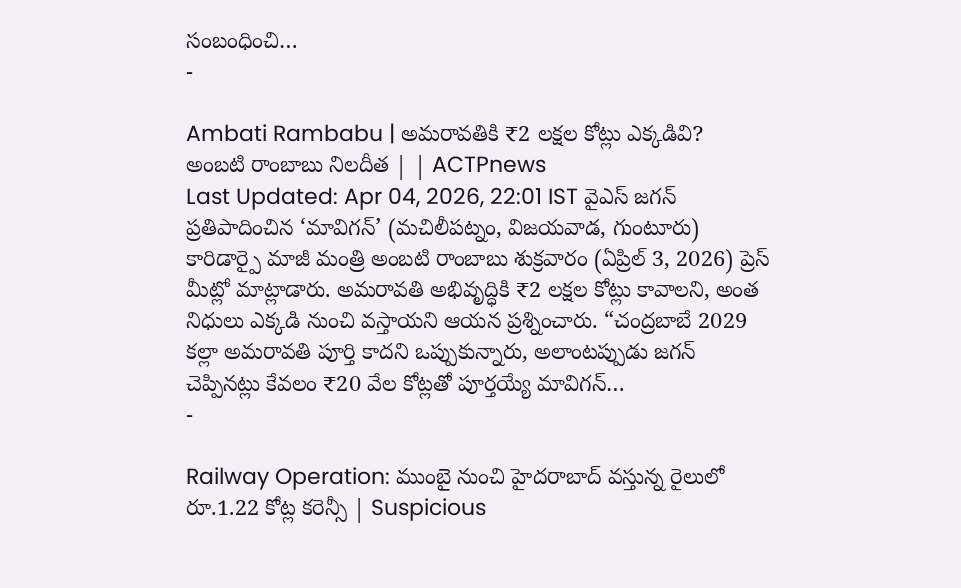సంబంధించి…
-

Ambati Rambabu | అమరావతికి ₹2 లక్షల కోట్లు ఎక్కడివి? అంబటి రాంబాబు నిలదీత | | ACTPnews
Last Updated: Apr 04, 2026, 22:01 IST వైఎస్ జగన్ ప్రతిపాదించిన ‘మావిగన్’ (మచిలీపట్నం, విజయవాడ, గుంటూరు) కారిడార్పై మాజీ మంత్రి అంబటి రాంబాబు శుక్రవారం (ఏప్రిల్ 3, 2026) ప్రెస్ మీట్లో మాట్లాడారు. అమరావతి అభివృద్ధికి ₹2 లక్షల కోట్లు కావాలని, అంత నిధులు ఎక్కడి నుంచి వస్తాయని ఆయన ప్రశ్నించారు. “చంద్రబాబే 2029 కల్లా అమరావతి పూర్తి కాదని ఒప్పుకున్నారు, అలాంటప్పుడు జగన్ చెప్పినట్లు కేవలం ₹20 వేల కోట్లతో పూర్తయ్యే మావిగన్…
-

Railway Operation: ముంబై నుంచి హైదరాబాద్ వస్తున్న రైలులో రూ.1.22 కోట్ల కరెన్సీ | Suspicious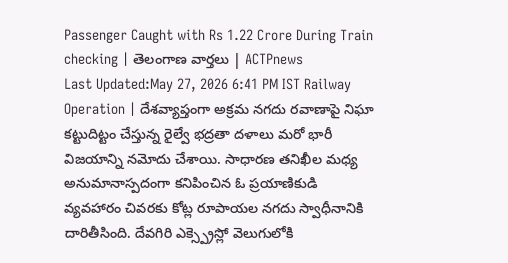Passenger Caught with Rs 1.22 Crore During Train checking | తెలంగాణ వార్తలు | ACTPnews
Last Updated:May 27, 2026 6:41 PM IST Railway Operation | దేశవ్యాప్తంగా అక్రమ నగదు రవాణాపై నిఘా కట్టుదిట్టం చేస్తున్న రైల్వే భద్రతా దళాలు మరో భారీ విజయాన్ని నమోదు చేశాయి. సాధారణ తనిఖీల మధ్య అనుమానాస్పదంగా కనిపించిన ఓ ప్రయాణికుడి వ్యవహారం చివరకు కోట్ల రూపాయల నగదు స్వాధీనానికి దారితీసింది. దేవగిరి ఎక్స్ప్రెస్లో వెలుగులోకి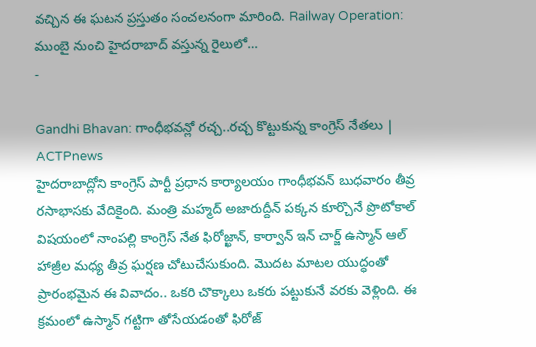వచ్చిన ఈ ఘటన ప్రస్తుతం సంచలనంగా మారింది. Railway Operation: ముంబై నుంచి హైదరాబాద్ వస్తున్న రైలులో…
-

Gandhi Bhavan: గాంధీభవన్లో రచ్చ..రచ్చ కొట్టుకున్న కాంగ్రెస్ నేతలు | ACTPnews
హైదరాబాద్లోని కాంగ్రెస్ పార్టీ ప్రధాన కార్యాలయం గాంధీభవన్ బుధవారం తీవ్ర రసాభాసకు వేదికైంది. మంత్రి మహ్మద్ అజారుద్దీన్ పక్కన కూర్చొనే ప్రొటోకాల్ విషయంలో నాంపల్లి కాంగ్రెస్ నేత ఫిరోజ్ఖాన్, కార్వాన్ ఇన్ చార్జ్ ఉస్మాన్ ఆల్ హాజ్రీల మధ్య తీవ్ర ఘర్షణ చోటుచేసుకుంది. మొదట మాటల యుద్ధంతో ప్రారంభమైన ఈ వివాదం.. ఒకరి చొక్కాలు ఒకరు పట్టుకునే వరకు వెళ్లింది. ఈ క్రమంలో ఉస్మాన్ గట్టిగా తోసేయడంతో ఫిరోజ్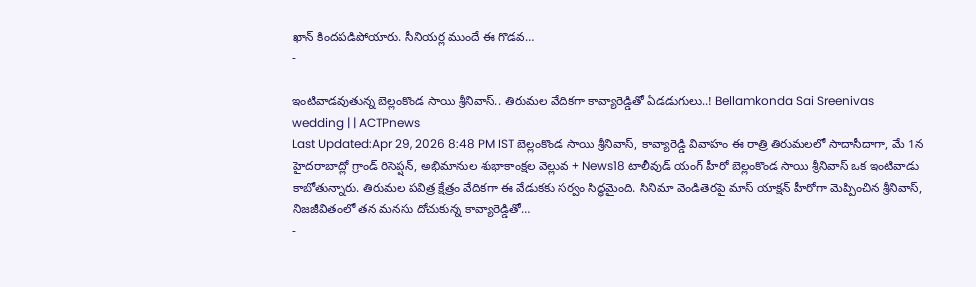ఖాన్ కిందపడిపోయారు. సీనియర్ల ముందే ఈ గొడవ…
-

ఇంటివాడవుతున్న బెల్లంకొండ సాయి శ్రీనివాస్.. తిరుమల వేదికగా కావ్యారెడ్డితో ఏడడుగులు..! Bellamkonda Sai Sreenivas wedding | | ACTPnews
Last Updated:Apr 29, 2026 8:48 PM IST బెల్లంకొండ సాయి శ్రీనివాస్, కావ్యారెడ్డి వివాహం ఈ రాత్రి తిరుమలలో సాదాసీదాగా, మే 1న హైదరాబాద్లో గ్రాండ్ రిసెప్షన్, అభిమానుల శుభాకాంక్షల వెల్లువ + News18 టాలీవుడ్ యంగ్ హీరో బెల్లంకొండ సాయి శ్రీనివాస్ ఒక ఇంటివాడు కాబోతున్నారు. తిరుమల పవిత్ర క్షేత్రం వేదికగా ఈ వేడుకకు సర్వం సిద్ధమైంది. సినిమా వెండితెరపై మాస్ యాక్షన్ హీరోగా మెప్పించిన శ్రీనివాస్, నిజజీవితంలో తన మనసు దోచుకున్న కావ్యారెడ్డితో…
-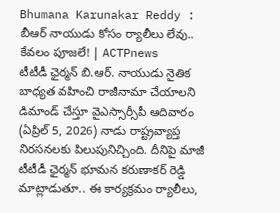Bhumana Karunakar Reddy : బీఆర్ నాయుడు కోసం ర్యాలీలు లేవు.. కేవలం పూజలే! | ACTPnews
టీటీడీ ఛైర్మన్ బి.ఆర్. నాయుడు నైతిక బాధ్యత వహించి రాజీనామా చేయాలని డిమాండ్ చేస్తూ వైఎస్సార్సీపీ ఆదివారం (ఏప్రిల్ 5, 2026) నాడు రాష్ట్రవ్యాప్త నిరసనలకు పిలుపునిచ్చింది. దీనిపై మాజీ టీటీడీ ఛైర్మన్ భూమన కరుణాకర్ రెడ్డి మాట్లాడుతూ.. ఈ కార్యక్రమం ర్యాలీలు,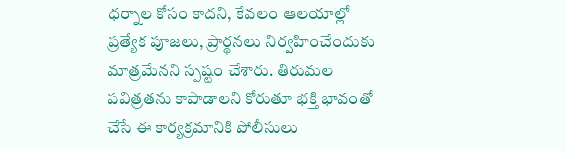ధర్నాల కోసం కాదని, కేవలం ఆలయాల్లో ప్రత్యేక పూజలు, ప్రార్థనలు నిర్వహించేందుకు మాత్రమేనని స్పష్టం చేశారు. తిరుమల పవిత్రతను కాపాడాలని కోరుతూ భక్తి భావంతో చేసే ఈ కార్యక్రమానికి పోలీసులు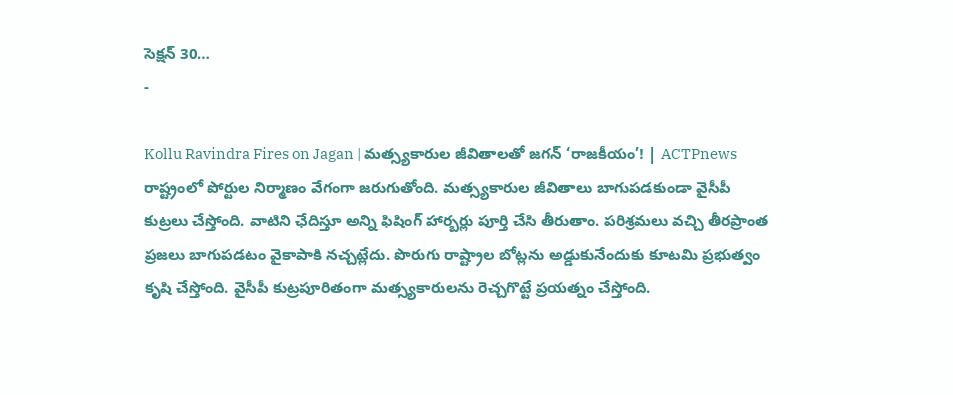సెక్షన్ 30…
-

Kollu Ravindra Fires on Jagan | మత్స్యకారుల జీవితాలతో జగన్ ‘రాజకీయం’! | ACTPnews
రాష్ట్రంలో పోర్టుల నిర్మాణం వేగంగా జరుగుతోంది. మత్స్యకారుల జీవితాలు బాగుపడకుండా వైసీపీ కుట్రలు చేస్తోంది. వాటిని ఛేదిస్తూ అన్ని ఫిషింగ్ హార్బర్లు పూర్తి చేసి తీరుతాం. పరిశ్రమలు వచ్చి తీరప్రాంత ప్రజలు బాగుపడటం వైకాపాకి నచ్చట్లేదు. పొరుగు రాష్ట్రాల బోట్లను అడ్డుకునేందుకు కూటమి ప్రభుత్వం కృషి చేస్తోంది. వైసీపీ కుట్రపూరితంగా మత్స్యకారులను రెచ్చగొట్టే ప్రయత్నం చేస్తోంది.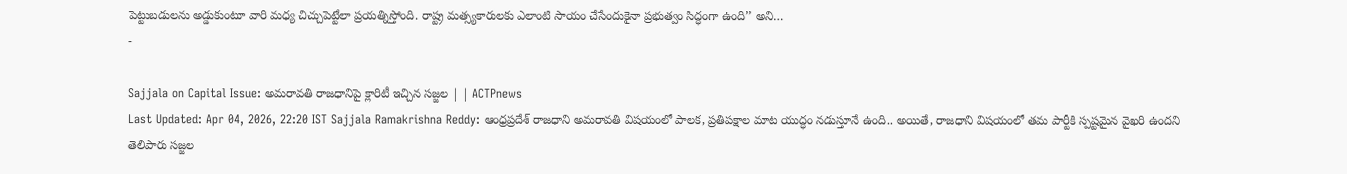పెట్టుబడులను అడ్డుకుంటూ వారి మధ్య చిచ్చుపెట్టేలా ప్రయత్నిస్తోంది. రాష్ట్ర మత్స్యకారులకు ఎలాంటి సాయం చేసేందుకైనా ప్రభుత్వం సిద్ధంగా ఉంది’’ అని…
-

Sajjala on Capital Issue: అమరావతి రాజధానిపై క్లారిటీ ఇచ్చిన సజ్జల | | ACTPnews
Last Updated: Apr 04, 2026, 22:20 IST Sajjala Ramakrishna Reddy: ఆంధ్రప్రదేశ్ రాజధాని అమరావతి విషయంలో పాలక, ప్రతిపక్షాల మాట యుద్ధం నడుస్తూనే ఉంది.. అయితే, రాజధాని విషయంలో తమ పార్టీకి స్పష్టమైన వైఖరి ఉందని తెలిపారు సజ్జల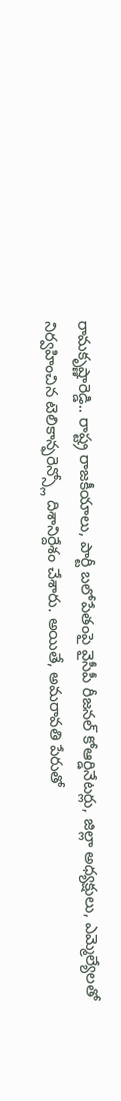రామకృష్ణారెడ్డి.. రాష్ట్ర రాజకీయాలు, పార్టీ బలోపేతంపై వైసీపీ రీజనల్ కోఆర్డినేటర్లు, జిల్లా అధ్యక్షులు, ఎమ్మెల్యేలతో నిర్వహించిన టెలికాన్ఫరెన్స్లో దిశానిర్దేశం చేశారు. అయితే, అమరావతి పేరుతో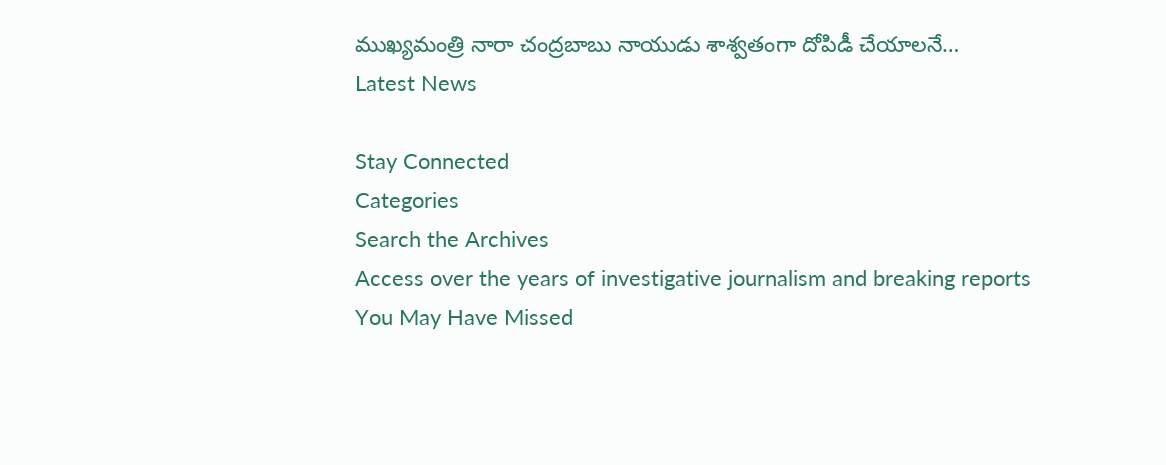ముఖ్యమంత్రి నారా చంద్రబాబు నాయుడు శాశ్వతంగా దోపిడీ చేయాలనే…
Latest News

Stay Connected
Categories
Search the Archives
Access over the years of investigative journalism and breaking reports
You May Have Missed